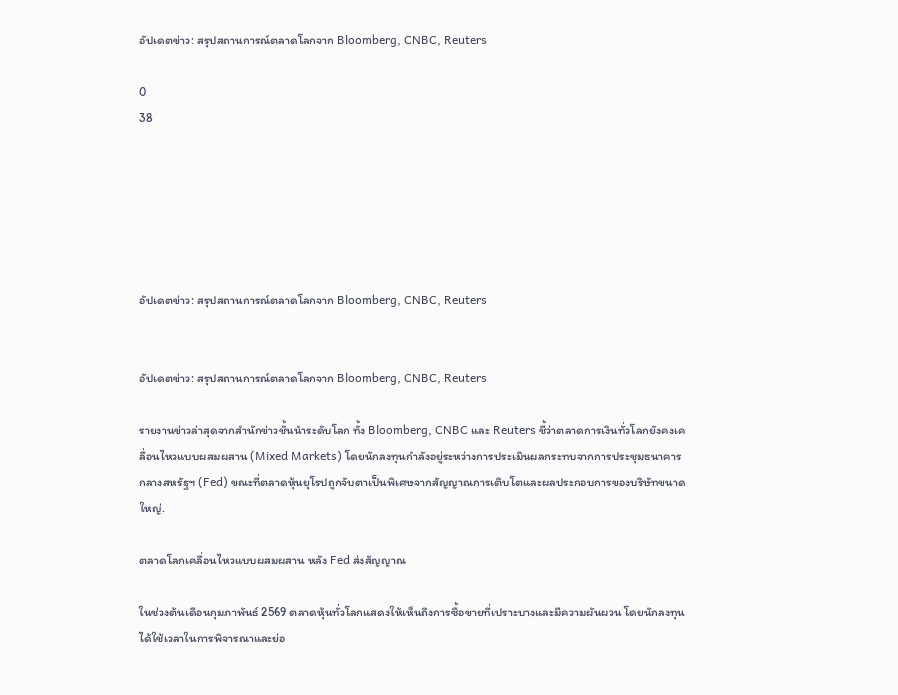อัปเดตข่าว: สรุปสถานการณ์ตลาดโลกจาก Bloomberg, CNBC, Reuters

0
38






อัปเดตข่าว: สรุปสถานการณ์ตลาดโลกจาก Bloomberg, CNBC, Reuters


อัปเดตข่าว: สรุปสถานการณ์ตลาดโลกจาก Bloomberg, CNBC, Reuters

รายงานข่าวล่าสุดจากสำนักข่าวชั้นนำระดับโลก ทั้ง Bloomberg, CNBC และ Reuters ชี้ว่าตลาดการเงินทั่วโลกยังคงเคลื่อนไหวแบบผสมผสาน (Mixed Markets) โดยนักลงทุนกำลังอยู่ระหว่างการประเมินผลกระทบจากการประชุมธนาคารกลางสหรัฐฯ (Fed) ขณะที่ตลาดหุ้นยุโรปถูกจับตาเป็นพิเศษจากสัญญาณการเติบโตและผลประกอบการของบริษัทขนาดใหญ่.

ตลาดโลกเคลื่อนไหวแบบผสมผสาน หลัง Fed ส่งสัญญาณ

ในช่วงต้นเดือนกุมภาพันธ์ 2569 ตลาดหุ้นทั่วโลกแสดงให้เห็นถึงการซื้อขายที่เปราะบางและมีความผันผวน โดยนักลงทุนได้ใช้เวลาในการพิจารณาและย่อ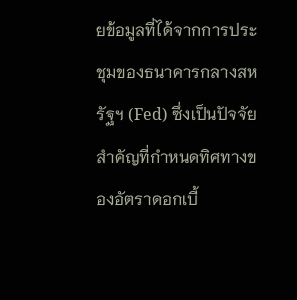ยข้อมูลที่ได้จากการประชุมของธนาคารกลางสหรัฐฯ (Fed) ซึ่งเป็นปัจจัยสำคัญที่กำหนดทิศทางของอัตราดอกเบี้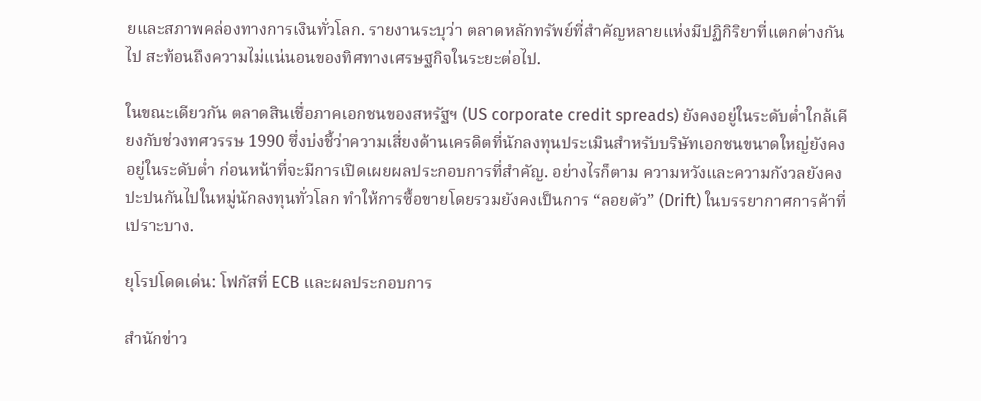ยและสภาพคล่องทางการเงินทั่วโลก. รายงานระบุว่า ตลาดหลักทรัพย์ที่สำคัญหลายแห่งมีปฏิกิริยาที่แตกต่างกันไป สะท้อนถึงความไม่แน่นอนของทิศทางเศรษฐกิจในระยะต่อไป.

ในขณะเดียวกัน ตลาดสินเชื่อภาคเอกชนของสหรัฐฯ (US corporate credit spreads) ยังคงอยู่ในระดับต่ำใกล้เคียงกับช่วงทศวรรษ 1990 ซึ่งบ่งชี้ว่าความเสี่ยงด้านเครดิตที่นักลงทุนประเมินสำหรับบริษัทเอกชนขนาดใหญ่ยังคงอยู่ในระดับต่ำ ก่อนหน้าที่จะมีการเปิดเผยผลประกอบการที่สำคัญ. อย่างไรก็ตาม ความหวังและความกังวลยังคงปะปนกันไปในหมู่นักลงทุนทั่วโลก ทำให้การซื้อขายโดยรวมยังคงเป็นการ “ลอยตัว” (Drift) ในบรรยากาศการค้าที่เปราะบาง.

ยุโรปโดดเด่น: โฟกัสที่ ECB และผลประกอบการ

สำนักข่าว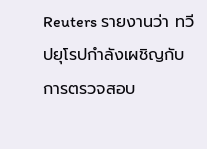Reuters รายงานว่า ทวีปยุโรปกำลังเผชิญกับการตรวจสอบ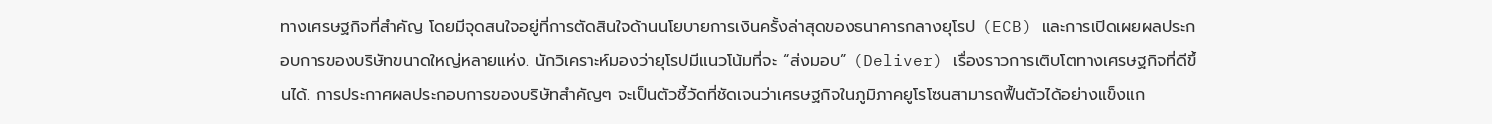ทางเศรษฐกิจที่สำคัญ โดยมีจุดสนใจอยู่ที่การตัดสินใจด้านนโยบายการเงินครั้งล่าสุดของธนาคารกลางยุโรป (ECB) และการเปิดเผยผลประกอบการของบริษัทขนาดใหญ่หลายแห่ง. นักวิเคราะห์มองว่ายุโรปมีแนวโน้มที่จะ “ส่งมอบ” (Deliver) เรื่องราวการเติบโตทางเศรษฐกิจที่ดีขึ้นได้. การประกาศผลประกอบการของบริษัทสำคัญๆ จะเป็นตัวชี้วัดที่ชัดเจนว่าเศรษฐกิจในภูมิภาคยูโรโซนสามารถฟื้นตัวได้อย่างแข็งแก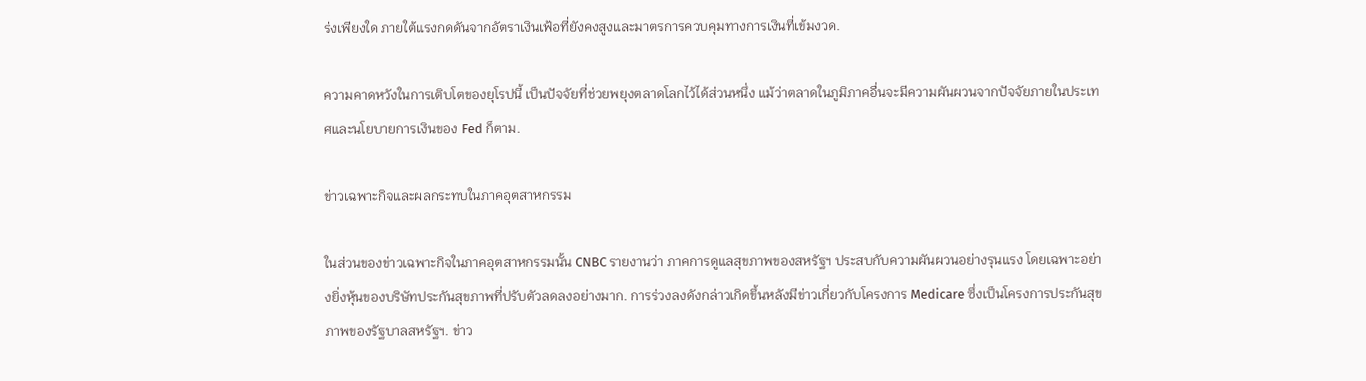ร่งเพียงใด ภายใต้แรงกดดันจากอัตราเงินเฟ้อที่ยังคงสูงและมาตรการควบคุมทางการเงินที่เข้มงวด.

ความคาดหวังในการเติบโตของยุโรปนี้ เป็นปัจจัยที่ช่วยพยุงตลาดโลกไว้ได้ส่วนหนึ่ง แม้ว่าตลาดในภูมิภาคอื่นจะมีความผันผวนจากปัจจัยภายในประเทศและนโยบายการเงินของ Fed ก็ตาม.

ข่าวเฉพาะกิจและผลกระทบในภาคอุตสาหกรรม

ในส่วนของข่าวเฉพาะกิจในภาคอุตสาหกรรมนั้น CNBC รายงานว่า ภาคการดูแลสุขภาพของสหรัฐฯ ประสบกับความผันผวนอย่างรุนแรง โดยเฉพาะอย่างยิ่งหุ้นของบริษัทประกันสุขภาพที่ปรับตัวลดลงอย่างมาก. การร่วงลงดังกล่าวเกิดขึ้นหลังมีข่าวเกี่ยวกับโครงการ Medicare ซึ่งเป็นโครงการประกันสุขภาพของรัฐบาลสหรัฐฯ. ข่าว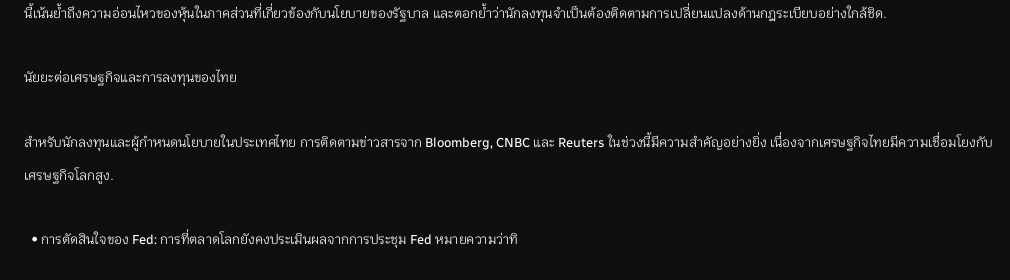นี้เน้นย้ำถึงความอ่อนไหวของหุ้นในภาคส่วนที่เกี่ยวข้องกับนโยบายของรัฐบาล และตอกย้ำว่านักลงทุนจำเป็นต้องติดตามการเปลี่ยนแปลงด้านกฎระเบียบอย่างใกล้ชิด.

นัยยะต่อเศรษฐกิจและการลงทุนของไทย

สำหรับนักลงทุนและผู้กำหนดนโยบายในประเทศไทย การติดตามข่าวสารจาก Bloomberg, CNBC และ Reuters ในช่วงนี้มีความสำคัญอย่างยิ่ง เนื่องจากเศรษฐกิจไทยมีความเชื่อมโยงกับเศรษฐกิจโลกสูง.

  • การตัดสินใจของ Fed: การที่ตลาดโลกยังคงประเมินผลจากการประชุม Fed หมายความว่าทิ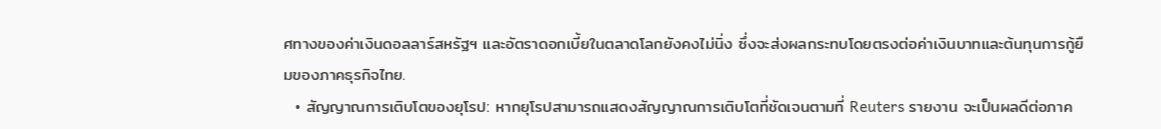ศทางของค่าเงินดอลลาร์สหรัฐฯ และอัตราดอกเบี้ยในตลาดโลกยังคงไม่นิ่ง ซึ่งจะส่งผลกระทบโดยตรงต่อค่าเงินบาทและต้นทุนการกู้ยืมของภาคธุรกิจไทย.
  • สัญญาณการเติบโตของยุโรป: หากยุโรปสามารถแสดงสัญญาณการเติบโตที่ชัดเจนตามที่ Reuters รายงาน จะเป็นผลดีต่อภาค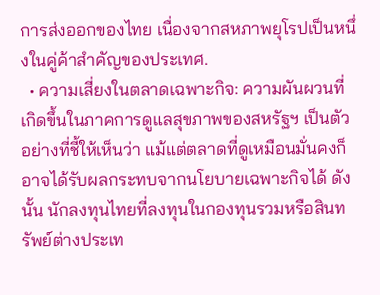การส่งออกของไทย เนื่องจากสหภาพยุโรปเป็นหนึ่งในคู่ค้าสำคัญของประเทศ.
  • ความเสี่ยงในตลาดเฉพาะกิจ: ความผันผวนที่เกิดขึ้นในภาคการดูแลสุขภาพของสหรัฐฯ เป็นตัวอย่างที่ชี้ให้เห็นว่า แม้แต่ตลาดที่ดูเหมือนมั่นคงก็อาจได้รับผลกระทบจากนโยบายเฉพาะกิจได้ ดังนั้น นักลงทุนไทยที่ลงทุนในกองทุนรวมหรือสินทรัพย์ต่างประเท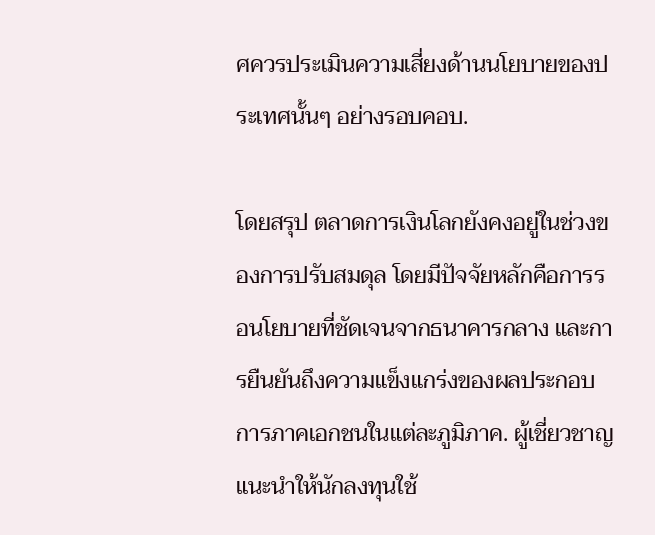ศควรประเมินความเสี่ยงด้านนโยบายของประเทศนั้นๆ อย่างรอบคอบ.

โดยสรุป ตลาดการเงินโลกยังคงอยู่ในช่วงของการปรับสมดุล โดยมีปัจจัยหลักคือการรอนโยบายที่ชัดเจนจากธนาคารกลาง และการยืนยันถึงความแข็งแกร่งของผลประกอบการภาคเอกชนในแต่ละภูมิภาค. ผู้เชี่ยวชาญแนะนำให้นักลงทุนใช้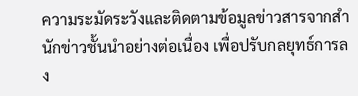ความระมัดระวังและติดตามข้อมูลข่าวสารจากสำนักข่าวชั้นนำอย่างต่อเนื่อง เพื่อปรับกลยุทธ์การลง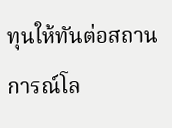ทุนให้ทันต่อสถานการณ์โล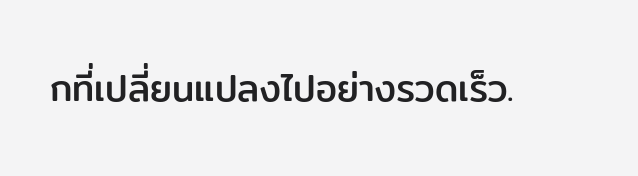กที่เปลี่ยนแปลงไปอย่างรวดเร็ว.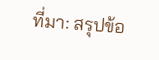ที่มา: สรุปข้อ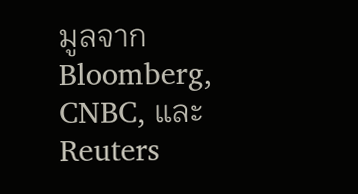มูลจาก Bloomberg, CNBC, และ Reuters